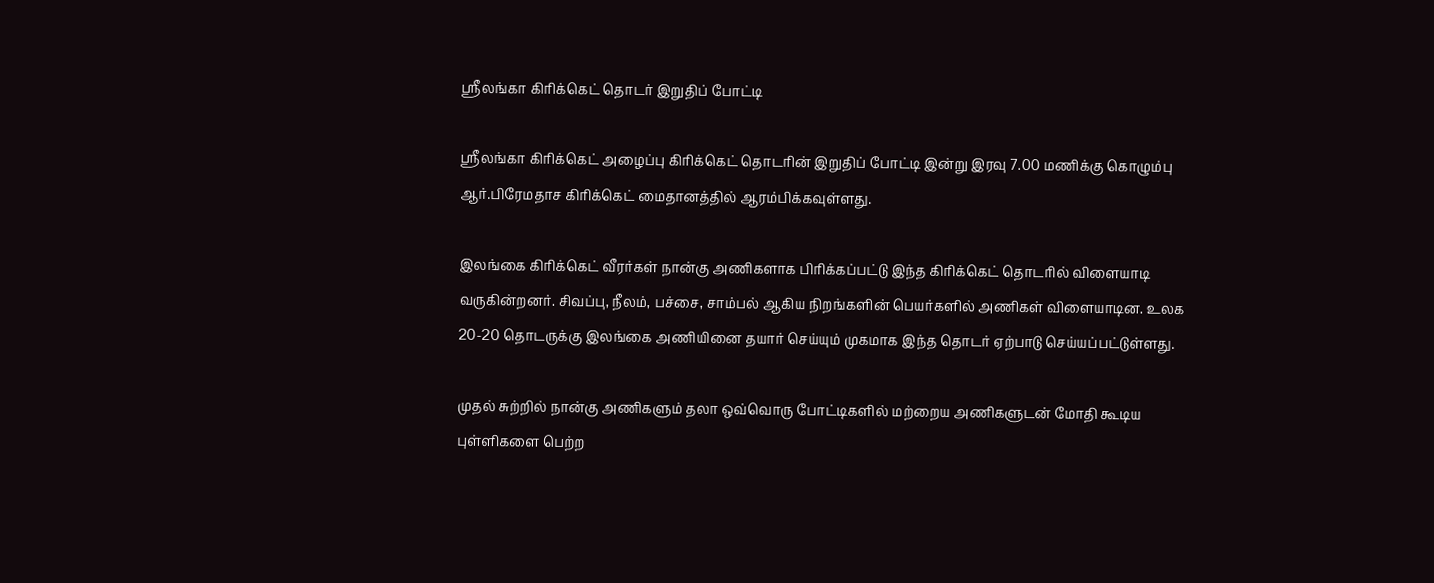ஸ்ரீலங்கா கிரிக்கெட் தொடர் இறுதிப் போட்டி

ஸ்ரீலங்கா கிரிக்கெட் அழைப்பு கிரிக்கெட் தொடரின் இறுதிப் போட்டி இன்று இரவு 7.00 மணிக்கு கொழும்பு ஆர்.பிரேமதாச கிரிக்கெட் மைதானத்தில் ஆரம்பிக்கவுள்ளது.

இலங்கை கிரிக்கெட் வீரர்கள் நான்கு அணிகளாக பிரிக்கப்பட்டு இந்த கிரிக்கெட் தொடரில் விளையாடி வருகின்றனர். சிவப்பு, நீலம், பச்சை, சாம்பல் ஆகிய நிறங்களின் பெயர்களில் அணிகள் விளையாடின. உலக 20-20 தொடருக்கு இலங்கை அணியினை தயார் செய்யும் முகமாக இந்த தொடர் ஏற்பாடு செய்யப்பட்டுள்ளது.

முதல் சுற்றில் நான்கு அணிகளும் தலா ஒவ்வொரு போட்டிகளில் மற்றைய அணிகளுடன் மோதி கூடிய புள்ளிகளை பெற்ற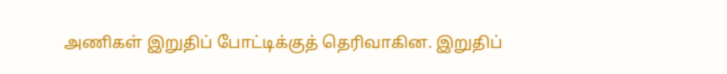அணிகள் இறுதிப் போட்டிக்குத் தெரிவாகின. இறுதிப்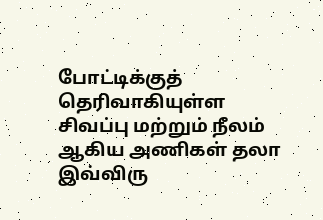போட்டிக்குத் தெரிவாகியுள்ள சிவப்பு மற்றும் நீலம் ஆகிய அணிகள் தலா இவ்விரு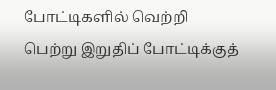போட்டிகளில் வெற்றி பெற்று இறுதிப் போட்டிக்குத்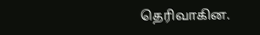தெரிவாகின.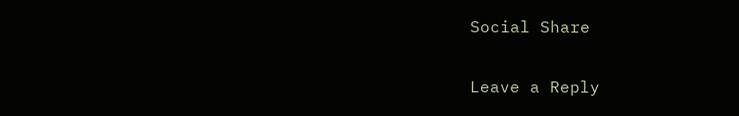Social Share

Leave a Reply